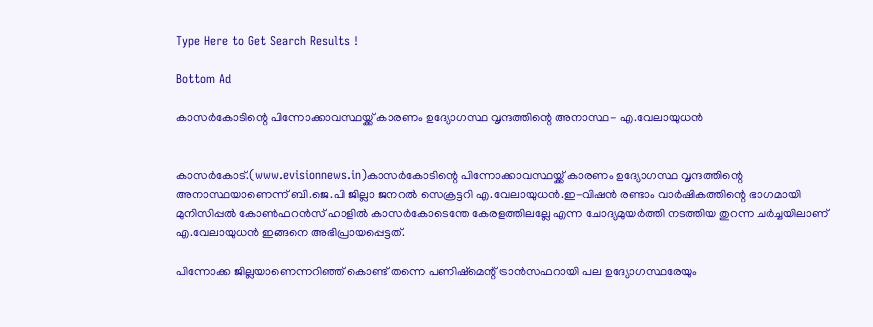Type Here to Get Search Results !

Bottom Ad

കാസര്‍കോടിന്റെ പിന്നോക്കാവസ്ഥയ്ക്ക് കാരണം ഉദ്യോഗസ്ഥ വൃന്ദത്തിന്റെ അനാസ്ഥ- എ.വേലായുധന്‍


കാസര്‍കോട്.(www.evisionnews.in)കാസര്‍കോടിന്റെ പിന്നോക്കാവസ്ഥയ്ക്ക് കാരണം ഉദ്യോഗസ്ഥ വൃന്ദത്തിന്റെ അനാസ്ഥയാണെന്ന് ബി.ജെ.പി ജില്ലാ ജനറല്‍ സെക്രട്ടറി എ.വേലായുധന്‍.ഇ-വിഷന്‍ രണ്ടാം വാര്‍ഷികത്തിന്റെ ഭാഗമായി മുനിസിപ്പല്‍ കോണ്‍ഫറന്‍സ് ഹാളില്‍ കാസര്‍കോടെന്തേ കേരളത്തിലല്ലേ എന്ന ചോദ്യമുയര്‍ത്തി നടത്തിയ തുറന്ന ചര്‍ച്ചയിലാണ് എ.വേലായുധന്‍ ഇങ്ങനെ അഭിപ്രായപ്പെട്ടത്.

പിന്നോക്ക ജില്ലയാണെന്നറിഞ്ഞ് കൊണ്ട് തന്നെ പണിഷ്‌മെന്റ് ട്രാന്‍സഫറായി പല ഉദ്യോഗസ്ഥരേയും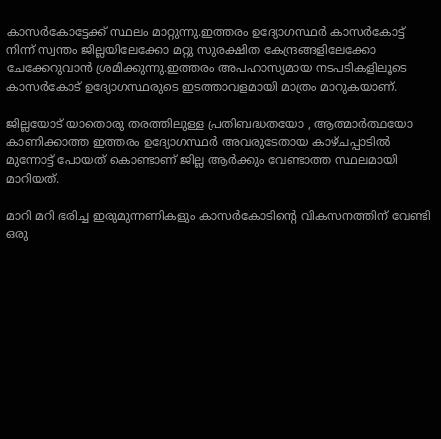കാസര്‍കോട്ടേക്ക് സ്ഥലം മാറ്റുന്നു.ഇത്തരം ഉദ്യോഗസ്ഥര്‍ കാസര്‍കോട്ട് നിന്ന് സ്വന്തം ജില്ലയിലേക്കോ മറ്റു സുരക്ഷിത കേന്ദ്രങ്ങളിലേക്കോ ചേക്കേറുവാന്‍ ശ്രമിക്കുന്നു.ഇത്തരം അപഹാസ്യമായ നടപടികളിലൂടെ കാസര്‍കോട് ഉദ്യോഗസ്ഥരുടെ ഇടത്താവളമായി മാത്രം മാറുകയാണ്.

ജില്ലയോട് യാതൊരു തരത്തിലുള്ള പ്രതിബദ്ധതയോ , ആത്മാര്‍ത്ഥയോ കാണിക്കാത്ത ഇത്തരം ഉദ്യോഗസ്ഥര്‍ അവരുടേതായ കാഴ്ചപ്പാടില്‍ മുന്നോട്ട് പോയത് കൊണ്ടാണ് ജില്ല ആര്‍ക്കും വേണ്ടാത്ത സ്ഥലമായി മാറിയത്.

മാറി മറി ഭരിച്ച ഇരുമുന്നണികളും കാസര്‍കോടിന്റെ വികസനത്തിന് വേണ്ടി ഒരു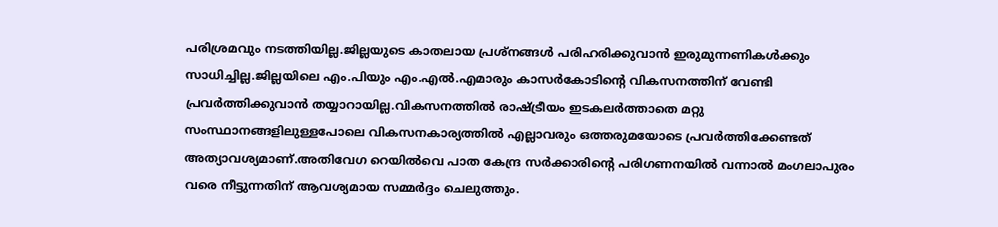പരിശ്രമവും നടത്തിയില്ല.ജില്ലയുടെ കാതലായ പ്രശ്‌നങ്ങള്‍ പരിഹരിക്കുവാന്‍ ഇരുമുന്നണികള്‍ക്കും സാധിച്ചില്ല.ജില്ലയിലെ എം.പിയും എം.എല്‍.എമാരും കാസര്‍കോടിന്റെ വികസനത്തിന് വേണ്ടി പ്രവര്‍ത്തിക്കുവാന്‍ തയ്യാറായില്ല.വികസനത്തില്‍ രാഷ്ട്രീയം ഇടകലര്‍ത്താതെ മറ്റു സംസ്ഥാനങ്ങളിലുള്ളപോലെ വികസനകാര്യത്തില്‍ എല്ലാവരും ഒത്തരുമയോടെ പ്രവര്‍ത്തിക്കേണ്ടത് അത്യാവശ്യമാണ്.അതിവേഗ റെയില്‍വെ പാത കേന്ദ്ര സര്‍ക്കാരിന്റെ പരിഗണനയില്‍ വന്നാല്‍ മംഗലാപുരം വരെ നീട്ടുന്നതിന് ആവശ്യമായ സമ്മര്‍ദ്ദം ചെലുത്തും.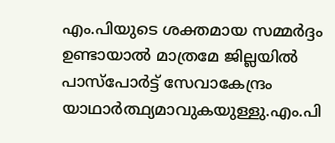എം.പിയുടെ ശക്തമായ സമ്മര്‍ദ്ദം ഉണ്ടായാല്‍ മാത്രമേ ജില്ലയില്‍ പാസ്‌പോര്‍ട്ട് സേവാകേന്ദ്രം യാഥാര്‍ത്ഥ്യമാവുകയുള്ളു.എം.പി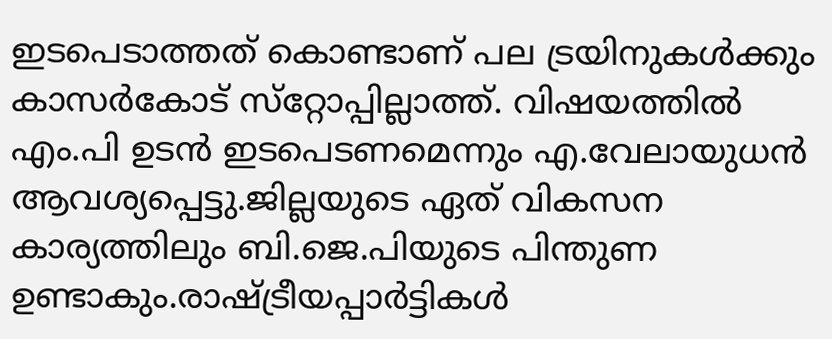ഇടപെടാത്തത് കൊണ്ടാണ് പല ട്രയിനുകള്‍ക്കും കാസര്‍കോട് സ്‌റ്റോപ്പില്ലാത്ത്. വിഷയത്തില്‍ എം.പി ഉടന്‍ ഇടപെടണമെന്നും എ.വേലായുധന്‍ ആവശ്യപ്പെട്ടു.ജില്ലയുടെ ഏത് വികസന കാര്യത്തിലും ബി.ജെ.പിയുടെ പിന്തുണ ഉണ്ടാകും.രാഷ്ട്രീയപ്പാര്‍ട്ടികള്‍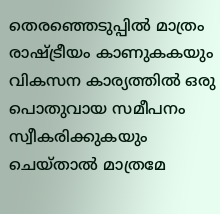തെരഞ്ഞെടുപ്പില്‍ മാത്രം രാഷ്ട്രീയം കാണുകകയും വികസന കാര്യത്തില്‍ ഒരു പൊതുവായ സമീപനം സ്വീകരിക്കുകയും ചെയ്താല്‍ മാത്രമേ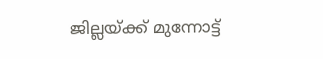ജില്ലയ്ക്ക് മുന്നോട്ട്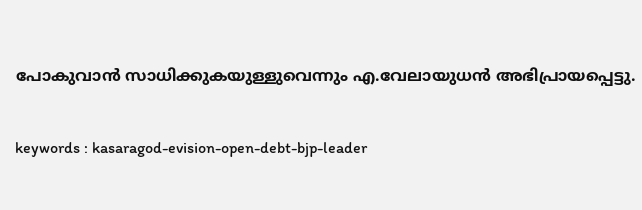പോകുവാന്‍ സാധിക്കുകയുള്ളുവെന്നും എ.വേലായുധന്‍ അഭിപ്രായപ്പെട്ടു.

keywords : kasaragod-evision-open-debt-bjp-leader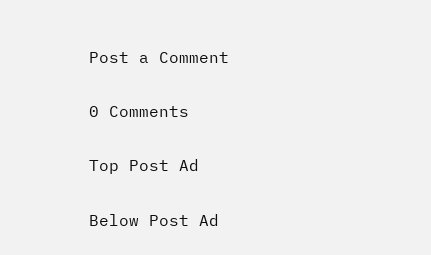Post a Comment

0 Comments

Top Post Ad

Below Post Ad